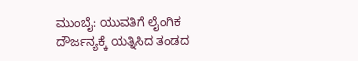ಮುಂಬೈ: ಯುವತಿಗೆ ಲೈಂಗಿಕ ದೌರ್ಜನ್ಯಕ್ಕೆ ಯತ್ನಿಸಿದ ತಂಡದ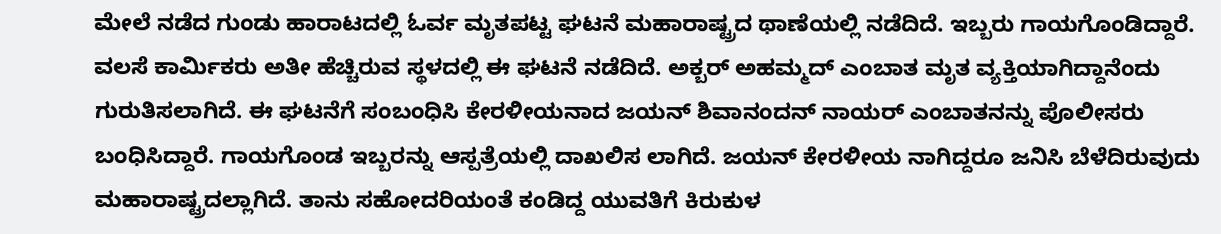ಮೇಲೆ ನಡೆದ ಗುಂಡು ಹಾರಾಟದಲ್ಲಿ ಓರ್ವ ಮೃತಪಟ್ಟ ಘಟನೆ ಮಹಾರಾಷ್ಟ್ರದ ಥಾಣೆಯಲ್ಲಿ ನಡೆದಿದೆ. ಇಬ್ಬರು ಗಾಯಗೊಂಡಿದ್ದಾರೆ. ವಲಸೆ ಕಾರ್ಮಿಕರು ಅತೀ ಹೆಚ್ಚಿರುವ ಸ್ಥಳದಲ್ಲಿ ಈ ಘಟನೆ ನಡೆದಿದೆ. ಅಕ್ಬರ್ ಅಹಮ್ಮದ್ ಎಂಬಾತ ಮೃತ ವ್ಯಕ್ತಿಯಾಗಿದ್ದಾನೆಂದು ಗುರುತಿಸಲಾಗಿದೆ. ಈ ಘಟನೆಗೆ ಸಂಬಂಧಿಸಿ ಕೇರಳೀಯನಾದ ಜಯನ್ ಶಿವಾನಂದನ್ ನಾಯರ್ ಎಂಬಾತನನ್ನು ಪೊಲೀಸರು ಬಂಧಿಸಿದ್ದಾರೆ. ಗಾಯಗೊಂಡ ಇಬ್ಬರನ್ನು ಆಸ್ಪತ್ರೆಯಲ್ಲಿ ದಾಖಲಿಸ ಲಾಗಿದೆ. ಜಯನ್ ಕೇರಳೀಯ ನಾಗಿದ್ದರೂ ಜನಿಸಿ ಬೆಳೆದಿರುವುದು ಮಹಾರಾಷ್ಟ್ರದಲ್ಲಾಗಿದೆ. ತಾನು ಸಹೋದರಿಯಂತೆ ಕಂಡಿದ್ದ ಯುವತಿಗೆ ಕಿರುಕುಳ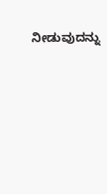ನೀಡುವುದನ್ನು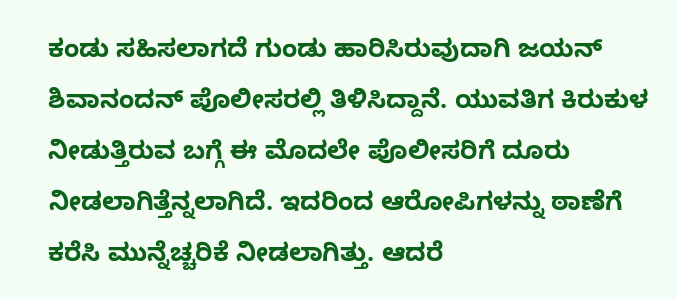ಕಂಡು ಸಹಿಸಲಾಗದೆ ಗುಂಡು ಹಾರಿಸಿರುವುದಾಗಿ ಜಯನ್ ಶಿವಾನಂದನ್ ಪೊಲೀಸರಲ್ಲಿ ತಿಳಿಸಿದ್ದಾನೆ. ಯುವತಿಗ ಕಿರುಕುಳ ನೀಡುತ್ತಿರುವ ಬಗ್ಗೆ ಈ ಮೊದಲೇ ಪೊಲೀಸರಿಗೆ ದೂರು ನೀಡಲಾಗಿತ್ತೆನ್ನಲಾಗಿದೆ. ಇದರಿಂದ ಆರೋಪಿಗಳನ್ನು ಠಾಣೆಗೆ ಕರೆಸಿ ಮುನ್ನೆಚ್ಚರಿಕೆ ನೀಡಲಾಗಿತ್ತು. ಆದರೆ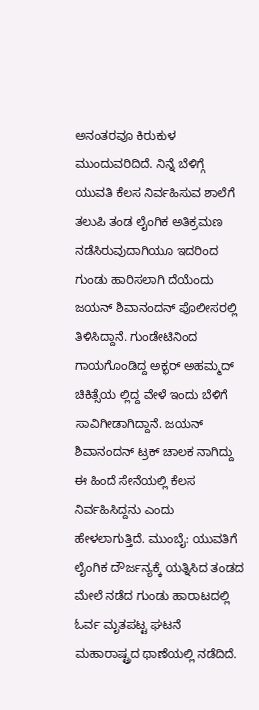ಅನಂತರವೂ ಕಿರುಕುಳ ಮುಂದುವರಿದಿದೆ. ನಿನ್ನೆ ಬೆಳಿಗ್ಗೆ ಯುವತಿ ಕೆಲಸ ನಿರ್ವಹಿಸುವ ಶಾಲೆಗೆ ತಲುಪಿ ತಂಡ ಲೈಂಗಿಕ ಅತಿಕ್ರಮಣ ನಡೆಸಿರುವುದಾಗಿಯೂ ಇದರಿಂದ ಗುಂಡು ಹಾರಿಸಲಾಗಿ ದೆಯೆಂದು ಜಯನ್ ಶಿವಾನಂದನ್ ಪೊಲೀಸರಲ್ಲಿ ತಿಳಿಸಿದ್ದಾನೆ. ಗುಂಡೇಟಿನಿಂದ ಗಾಯಗೊಂಡಿದ್ದ ಅಕ್ಭರ್ ಅಹಮ್ಮದ್ ಚಿಕಿತ್ಸೆಯ ಲ್ಲಿದ್ದ ವೇಳೆ ಇಂದು ಬೆಳಿಗೆ ಸಾವಿಗೀಡಾಗಿದ್ದಾನೆ. ಜಯನ್ ಶಿವಾನಂದನ್ ಟ್ರಕ್ ಚಾಲಕ ನಾಗಿದ್ದು ಈ ಹಿಂದೆ ಸೇನೆಯಲ್ಲಿ ಕೆಲಸ ನಿರ್ವಹಿಸಿದ್ದನು ಎಂದು ಹೇಳಲಾಗುತ್ತಿದೆ. ಮುಂಬೈ: ಯುವತಿಗೆ ಲೈಂಗಿಕ ದೌರ್ಜನ್ಯಕ್ಕೆ ಯತ್ನಿಸಿದ ತಂಡದ ಮೇಲೆ ನಡೆದ ಗುಂಡು ಹಾರಾಟದಲ್ಲಿ ಓರ್ವ ಮೃತಪಟ್ಟ ಘಟನೆ ಮಹಾರಾಷ್ಟ್ರದ ಥಾಣೆಯಲ್ಲಿ ನಡೆದಿದೆ.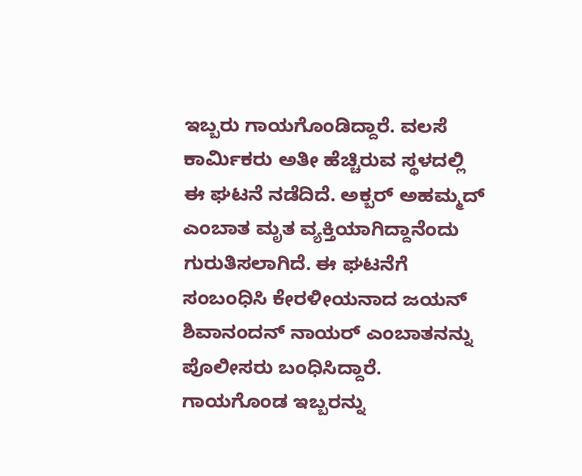ಇಬ್ಬರು ಗಾಯಗೊಂಡಿದ್ದಾರೆ. ವಲಸೆ ಕಾರ್ಮಿಕರು ಅತೀ ಹೆಚ್ಚಿರುವ ಸ್ಥಳದಲ್ಲಿ ಈ ಘಟನೆ ನಡೆದಿದೆ. ಅಕ್ಬರ್ ಅಹಮ್ಮದ್ ಎಂಬಾತ ಮೃತ ವ್ಯಕ್ತಿಯಾಗಿದ್ದಾನೆಂದು ಗುರುತಿಸಲಾಗಿದೆ. ಈ ಘಟನೆಗೆ ಸಂಬಂಧಿಸಿ ಕೇರಳೀಯನಾದ ಜಯನ್ ಶಿವಾನಂದನ್ ನಾಯರ್ ಎಂಬಾತನನ್ನು ಪೊಲೀಸರು ಬಂಧಿಸಿದ್ದಾರೆ. ಗಾಯಗೊಂಡ ಇಬ್ಬರನ್ನು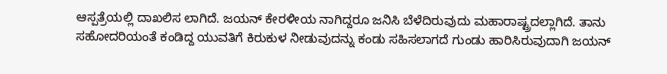ಆಸ್ಪತ್ರೆಯಲ್ಲಿ ದಾಖಲಿಸ ಲಾಗಿದೆ. ಜಯನ್ ಕೇರಳೀಯ ನಾಗಿದ್ದರೂ ಜನಿಸಿ ಬೆಳೆದಿರುವುದು ಮಹಾರಾಷ್ಟ್ರದಲ್ಲಾಗಿದೆ. ತಾನು ಸಹೋದರಿಯಂತೆ ಕಂಡಿದ್ದ ಯುವತಿಗೆ ಕಿರುಕುಳ ನೀಡುವುದನ್ನು ಕಂಡು ಸಹಿಸಲಾಗದೆ ಗುಂಡು ಹಾರಿಸಿರುವುದಾಗಿ ಜಯನ್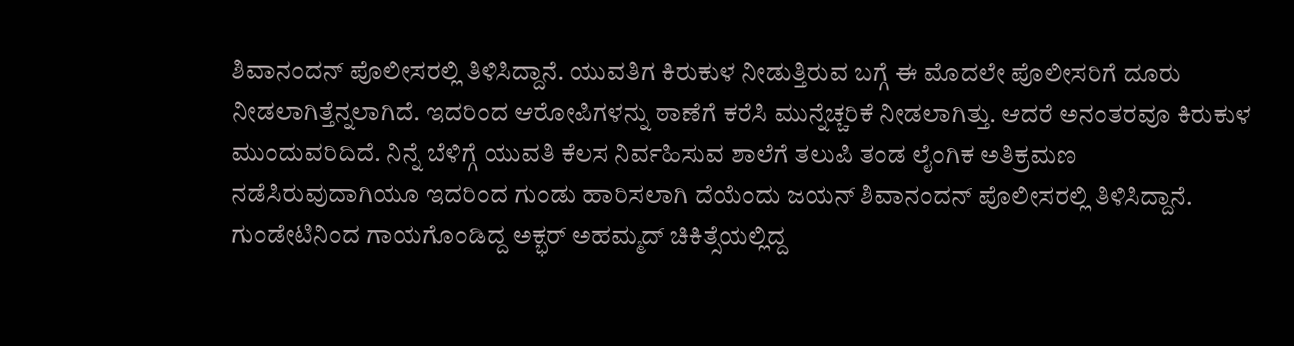ಶಿವಾನಂದನ್ ಪೊಲೀಸರಲ್ಲಿ ತಿಳಿಸಿದ್ದಾನೆ. ಯುವತಿಗ ಕಿರುಕುಳ ನೀಡುತ್ತಿರುವ ಬಗ್ಗೆ ಈ ಮೊದಲೇ ಪೊಲೀಸರಿಗೆ ದೂರು ನೀಡಲಾಗಿತ್ತೆನ್ನಲಾಗಿದೆ. ಇದರಿಂದ ಆರೋಪಿಗಳನ್ನು ಠಾಣೆಗೆ ಕರೆಸಿ ಮುನ್ನೆಚ್ಚರಿಕೆ ನೀಡಲಾಗಿತ್ತು. ಆದರೆ ಅನಂತರವೂ ಕಿರುಕುಳ ಮುಂದುವರಿದಿದೆ. ನಿನ್ನೆ ಬೆಳಿಗ್ಗೆ ಯುವತಿ ಕೆಲಸ ನಿರ್ವಹಿಸುವ ಶಾಲೆಗೆ ತಲುಪಿ ತಂಡ ಲೈಂಗಿಕ ಅತಿಕ್ರಮಣ ನಡೆಸಿರುವುದಾಗಿಯೂ ಇದರಿಂದ ಗುಂಡು ಹಾರಿಸಲಾಗಿ ದೆಯೆಂದು ಜಯನ್ ಶಿವಾನಂದನ್ ಪೊಲೀಸರಲ್ಲಿ ತಿಳಿಸಿದ್ದಾನೆ. ಗುಂಡೇಟಿನಿಂದ ಗಾಯಗೊಂಡಿದ್ದ ಅಕ್ಭರ್ ಅಹಮ್ಮದ್ ಚಿಕಿತ್ಸೆಯಲ್ಲಿದ್ದ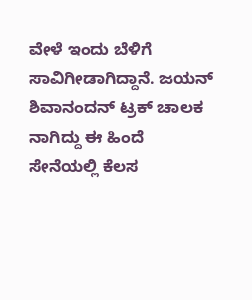ವೇಳೆ ಇಂದು ಬೆಳಿಗೆ ಸಾವಿಗೀಡಾಗಿದ್ದಾನೆ. ಜಯನ್ ಶಿವಾನಂದನ್ ಟ್ರಕ್ ಚಾಲಕ ನಾಗಿದ್ದು ಈ ಹಿಂದೆ ಸೇನೆಯಲ್ಲಿ ಕೆಲಸ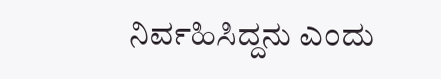ನಿರ್ವಹಿಸಿದ್ದನು ಎಂದು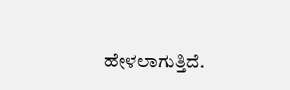ಹೇಳಲಾಗುತ್ತಿದೆ.